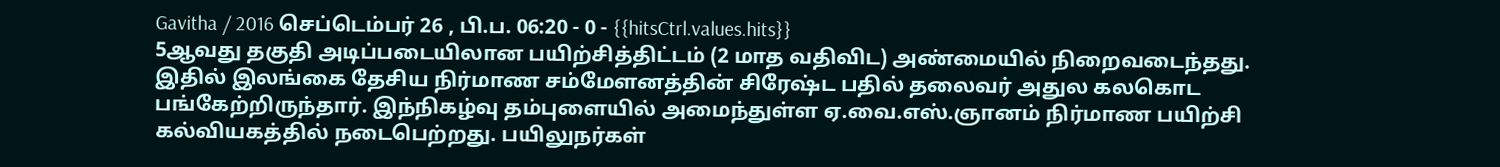Gavitha / 2016 செப்டெம்பர் 26 , பி.ப. 06:20 - 0 - {{hitsCtrl.values.hits}}
5ஆவது தகுதி அடிப்படையிலான பயிற்சித்திட்டம் (2 மாத வதிவிட) அண்மையில் நிறைவடைந்தது. இதில் இலங்கை தேசிய நிர்மாண சம்மேளனத்தின் சிரேஷ்ட பதில் தலைவர் அதுல கலகொட பங்கேற்றிருந்தார். இந்நிகழ்வு தம்புளையில் அமைந்துள்ள ஏ.வை.எஸ்.ஞானம் நிர்மாண பயிற்சி கல்வியகத்தில் நடைபெற்றது. பயிலுநர்கள்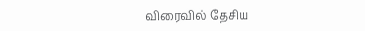விரைவில் தேசிய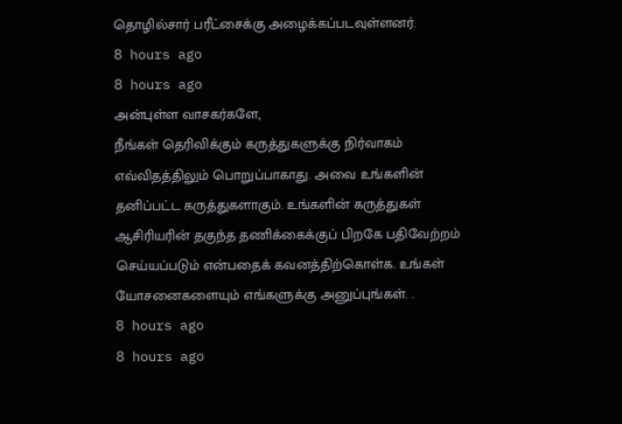தொழில்சார் பரீட்சைக்கு அழைக்கப்படவுள்ளனர்.
8 hours ago
8 hours ago
அன்புள்ள வாசகர்களே,
நீங்கள் தெரிவிக்கும் கருத்துகளுக்கு நிர்வாகம் எவ்விதத்திலும் பொறுப்பாகாது. அவை உங்களின் தனிப்பட்ட கருத்துகளாகும். உங்களின் கருத்துகள் ஆசிரியரின் தகுந்த தணிக்கைக்குப் பிறகே பதிவேற்றம் செய்யப்படும் என்பதைக் கவனத்திற்கொள்க. உங்கள் யோசனைகளையும் எங்களுக்கு அனுப்புங்கள். .
8 hours ago
8 hours ago